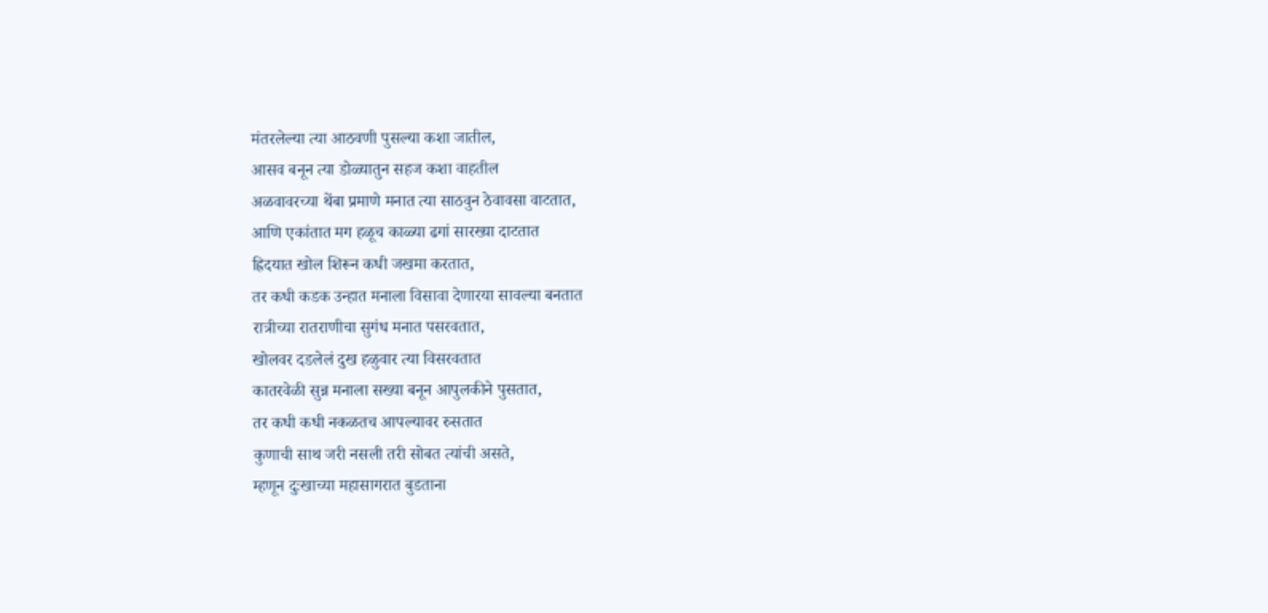मंतरलेल्या त्या आठवणी पुसल्या कशा जातील,
आसव बनून त्या डोळ्यातुन सहज कशा वाहतील
अळवावरच्या थेंबा प्रमाणे मनात त्या साठवुन ठेवावसा वाटतात,
आणि एकांतात मग हळूच काळ्या ढगां सारख्या दाटतात
ह्रिदयात खोल शिरून कधी जखमा करतात,
तर कधी कडक उन्हात मनाला विसावा देणारया सावल्या बनतात
रात्रीच्या रातराणीचा सुगंध मनात पसरवतात,
खोलवर दडलेलं दुख हळुवार त्या विसरवतात
कातरवेळी सुन्न मनाला सख्या बनून आपुलकीने पुसतात,
तर कधी कधी नकळतच आपल्यावर रुसतात
कुणाची साथ जरी नसली तरी सोबत त्यांची असते,
म्हणून दुःखाच्या महासागरात बुडताना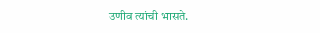उणीव त्यांची भासते.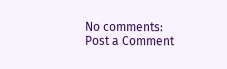No comments:
Post a Comment